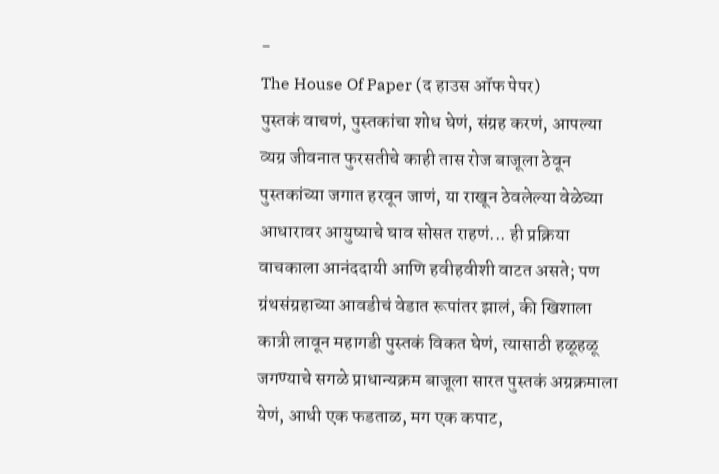-
The House Of Paper (द हाउस ऑफ पेपर)
पुस्तकं वाचणं, पुस्तकांचा शोध घेणं, संग्रह करणं, आपल्या व्यग्र जीवनात फुरसतीचे काही तास रोज बाजूला ठेवून पुस्तकांच्या जगात हरवून जाणं, या राखून ठेवलेल्या वेळेच्या आधारावर आयुष्याचे घाव सोसत राहणं... ही प्रक्रिया वाचकाला आनंददायी आणि हवीहवीशी वाटत असते; पण ग्रंथसंग्रहाच्या आवडीचं वेडात रूपांतर झालं, की खिशाला कात्री लावून महागडी पुस्तकं विकत घेणं, त्यासाठी हळूहळू जगण्याचे सगळे प्राधान्यक्रम बाजूला सारत पुस्तकं अग्रक्रमाला येणं, आधी एक फडताळ, मग एक कपाट,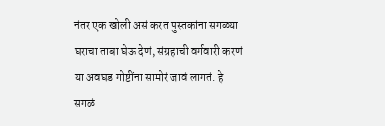नंतर एक खोली असं करत पुस्तकांना सगळ्या घराचा ताबा घेऊ देणं, संग्रहाची वर्गवारी करणं या अवघड गोष्टींना सामोरं जावं लागतं. हे सगळं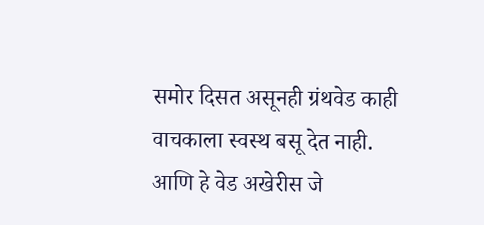समोर दिसत असूनही ग्रंथवेड काही वाचकाला स्वस्थ बसू देत नाही. आणि हे वेड अखेरीस जे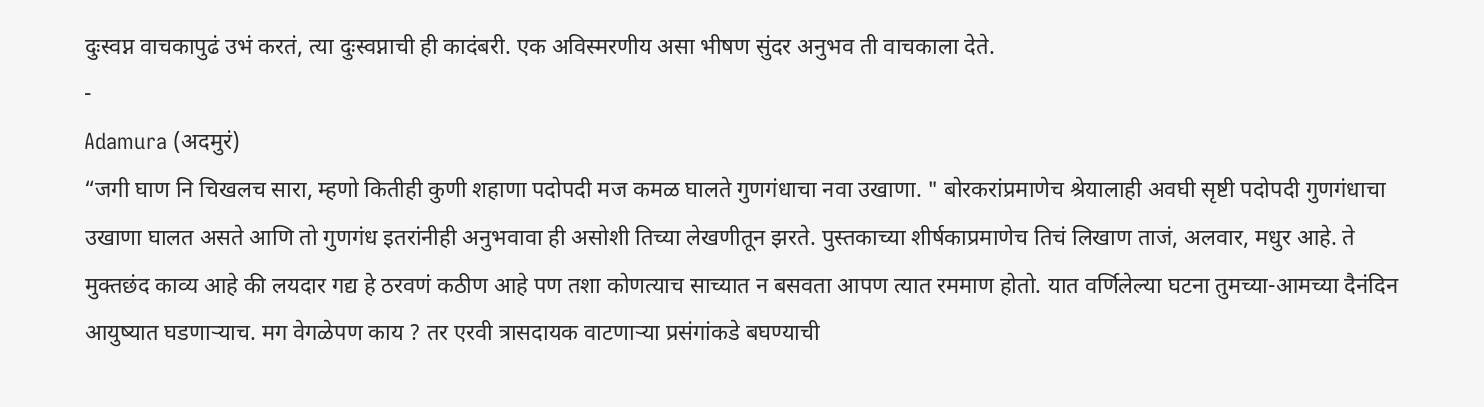दुःस्वप्न वाचकापुढं उभं करतं, त्या दुःस्वप्नाची ही कादंबरी. एक अविस्मरणीय असा भीषण सुंदर अनुभव ती वाचकाला देते.
-
Adamura (अदमुरं)
“जगी घाण नि चिखलच सारा, म्हणो कितीही कुणी शहाणा पदोपदी मज कमळ घालते गुणगंधाचा नवा उखाणा. " बोरकरांप्रमाणेच श्रेयालाही अवघी सृष्टी पदोपदी गुणगंधाचा उखाणा घालत असते आणि तो गुणगंध इतरांनीही अनुभवावा ही असोशी तिच्या लेखणीतून झरते. पुस्तकाच्या शीर्षकाप्रमाणेच तिचं लिखाण ताजं, अलवार, मधुर आहे. ते मुक्तछंद काव्य आहे की लयदार गद्य हे ठरवणं कठीण आहे पण तशा कोणत्याच साच्यात न बसवता आपण त्यात रममाण होतो. यात वर्णिलेल्या घटना तुमच्या-आमच्या दैनंदिन आयुष्यात घडणाऱ्याच. मग वेगळेपण काय ? तर एरवी त्रासदायक वाटणाऱ्या प्रसंगांकडे बघण्याची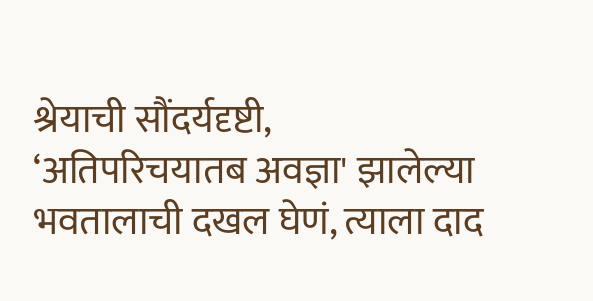श्रेयाची सौंदर्यदृष्टी, ‘अतिपरिचयातब अवज्ञा' झालेल्या भवतालाची दखल घेणं, त्याला दाद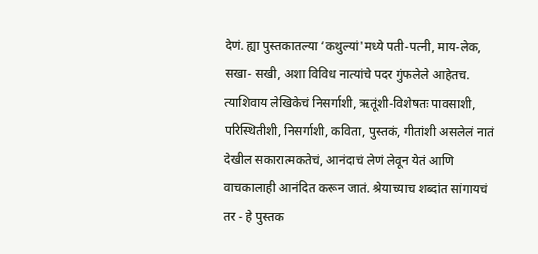देणं. ह्या पुस्तकातल्या ‘कथुल्यां'मध्ये पती-पत्नी, माय-लेक, सखा- सखी, अशा विविध नात्यांचे पदर गुंफलेले आहेतच. त्याशिवाय लेखिकेचं निसर्गाशी, ऋतूंशी-विशेषतः पावसाशी, परिस्थितीशी, निसर्गाशी, कविता, पुस्तकं, गीतांशी असलेलं नातं देखील सकारात्मकतेचं, आनंदाचं लेणं लेवून येतं आणि वाचकालाही आनंदित करून जातं. श्रेयाच्याच शब्दांत सांगायचं तर - हे पुस्तक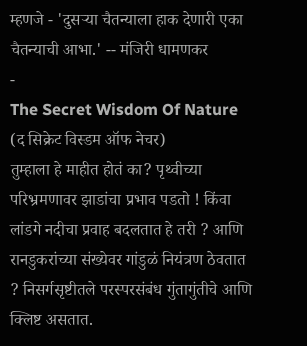म्हणजे - 'दुसऱ्या चैतन्याला हाक देणारी एका चैतन्याची आभा.' -- मंजिरी धामणकर
-
The Secret Wisdom Of Nature (द सिक्रेट विस्डम ऑफ नेचर)
तुम्हाला हे माहीत होतं का? पृथ्वीच्या परिभ्रमणावर झाडांचा प्रभाव पडतो ! किंवा लांडगे नदीचा प्रवाह बदलतात हे तरी ? आणि रानडुकरांच्या संख्येवर गांडुळं नियंत्रण ठेवतात ? निसर्गसृष्टीतले परस्परसंबंध गुंतागुंतीचे आणि क्लिष्ट असतात.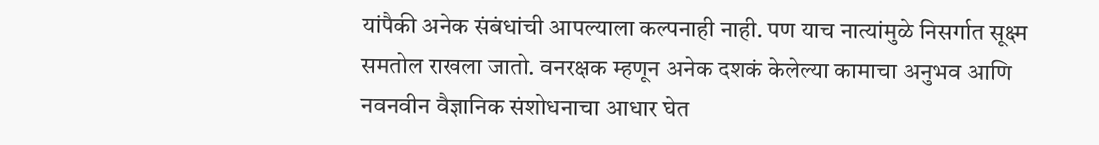यांपैकी अनेक संबंधांची आपल्याला कल्पनाही नाही. पण याच नात्यांमुळे निसर्गात सूक्ष्म समतोल राखला जातो. वनरक्षक म्हणून अनेक दशकं केलेल्या कामाचा अनुभव आणि नवनवीन वैज्ञानिक संशोधनाचा आधार घेत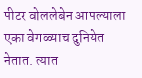पीटर वोललेबेन आपल्याला एका वेगळ्याच दुनियेत नेतात. त्यात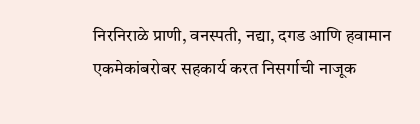निरनिराळे प्राणी, वनस्पती, नद्या, दगड आणि हवामान एकमेकांबरोबर सहकार्य करत निसर्गाची नाजूक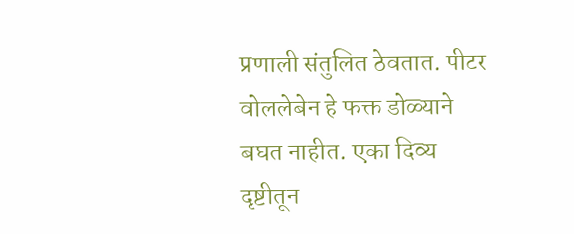प्रणाली संतुलित ठेवतात. पीटर वोललेबेन हे फक्त डोळ्याने बघत नाहीत. एका दिव्य दृष्टीतून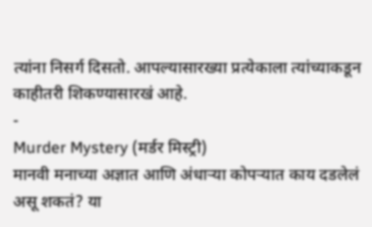त्यांना निसर्ग दिसतो. आपल्यासारख्या प्रत्येकाला त्यांच्याकडून काहीतरी शिकण्यासारखं आहे.
-
Murder Mystery (मर्डर मिस्ट्री)
मानवी मनाच्या अज्ञात आणि अंधाऱ्या कोपऱ्यात काय दडलेलं असू शकतं? या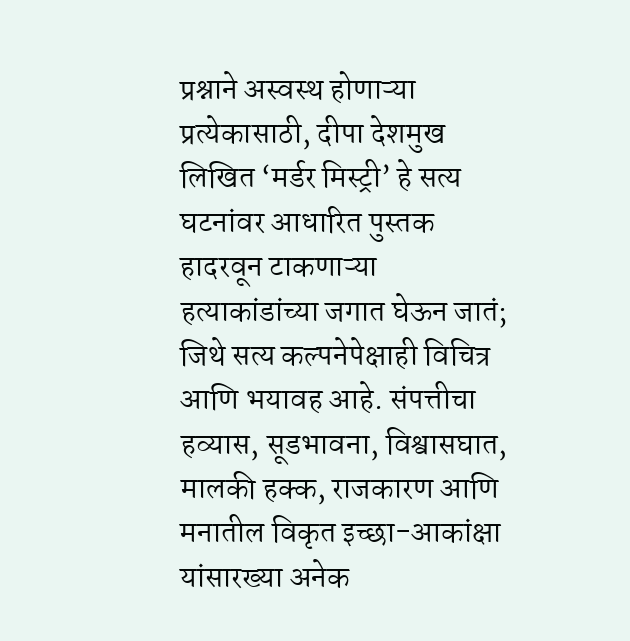प्रश्नाने अस्वस्थ होणाऱ्या प्रत्येकासाठी, दीपा देशमुख लिखित ‘मर्डर मिस्ट्री’ हे सत्य घटनांवर आधारित पुस्तक हादरवून टाकणाऱ्या हत्याकांडांच्या जगात घेऊन जातं; जिथे सत्य कल्पनेपेक्षाही विचित्र आणि भयावह आहे. संपत्तीचा हव्यास, सूडभावना, विश्वासघात, मालकी हक्क, राजकारण आणि मनातील विकृत इच्छा-आकांक्षा यांसारख्या अनेक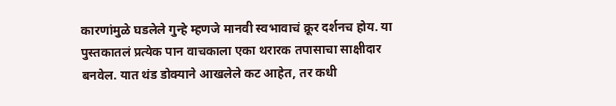कारणांमुळे घडलेले गुन्हे म्हणजे मानवी स्वभावाचं क्रूर दर्शनच होय. या पुस्तकातलं प्रत्येक पान वाचकाला एका थरारक तपासाचा साक्षीदार बनवेल. यात थंड डोक्याने आखलेले कट आहेत, तर कधी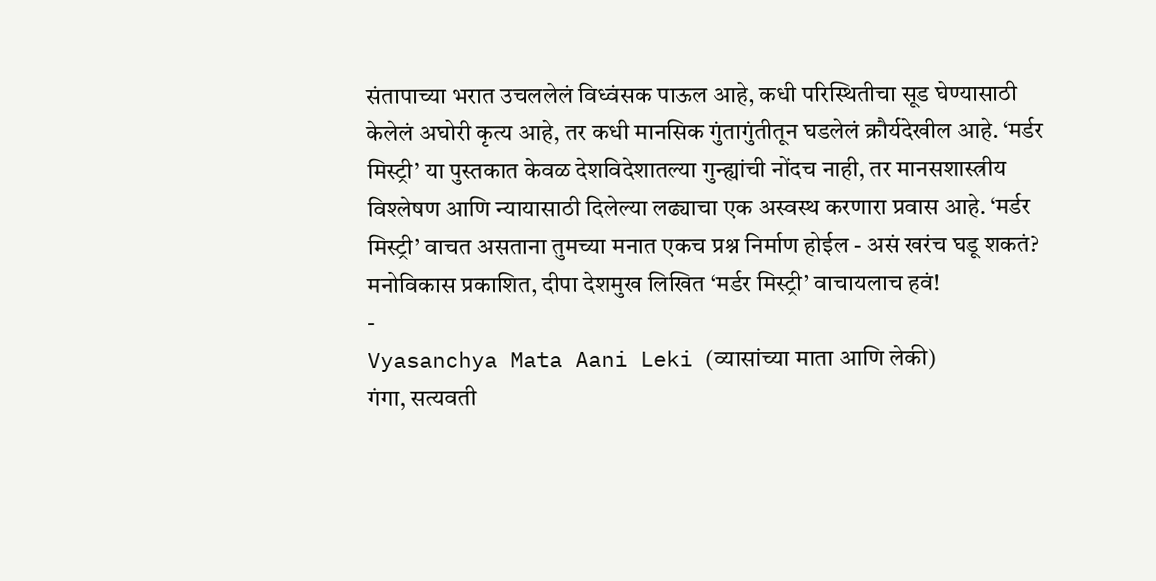संतापाच्या भरात उचललेलं विध्वंसक पाऊल आहे, कधी परिस्थितीचा सूड घेण्यासाठी केलेलं अघोरी कृत्य आहे, तर कधी मानसिक गुंतागुंतीतून घडलेलं क्रौर्यदेखील आहे. ‘मर्डर मिस्ट्री’ या पुस्तकात केवळ देशविदेशातल्या गुन्ह्यांची नोंदच नाही, तर मानसशास्त्रीय विश्लेषण आणि न्यायासाठी दिलेल्या लढ्याचा एक अस्वस्थ करणारा प्रवास आहे. ‘मर्डर मिस्ट्री’ वाचत असताना तुमच्या मनात एकच प्रश्न निर्माण होईल - असं खरंच घडू शकतं? मनोविकास प्रकाशित, दीपा देशमुख लिखित ‘मर्डर मिस्ट्री’ वाचायलाच हवं!
-
Vyasanchya Mata Aani Leki (व्यासांच्या माता आणि लेकी)
गंगा, सत्यवती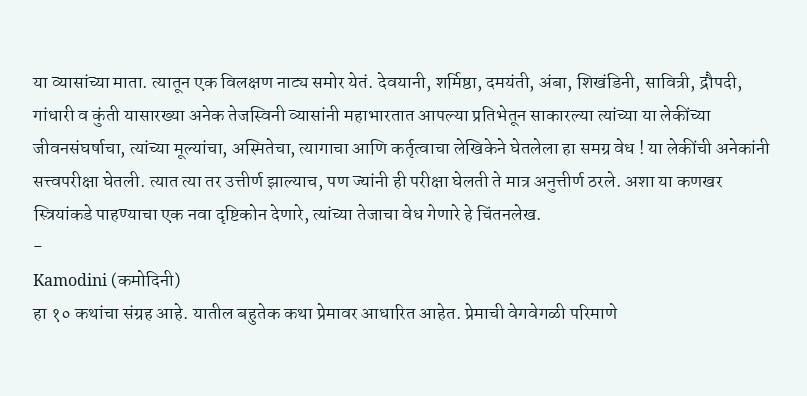या व्यासांच्या माता. त्यातून एक विलक्षण नाट्य समोर येतं. देवयानी, शर्मिष्ठा, दमयंती, अंबा, शिखंडिनी, सावित्री, द्रौपदी, गांधारी व कुंती यासारख्या अनेक तेजस्विनी व्यासांनी महाभारतात आपल्या प्रतिभेतून साकारल्या त्यांच्या या लेकींच्या जीवनसंघर्षाचा, त्यांच्या मूल्यांचा, अस्मितेचा, त्यागाचा आणि कर्तृत्वाचा लेखिकेने घेतलेला हा समग्र वेध ! या लेकींची अनेकांनी सत्त्वपरीक्षा घेतली. त्यात त्या तर उत्तीर्ण झाल्याच, पण ज्यांनी ही परीक्षा घेलती ते मात्र अनुत्तीर्ण ठरले. अशा या कणखर स्त्रियांकडे पाहण्याचा एक नवा दृष्टिकोन देणारे, त्यांच्या तेजाचा वेध गेणारे हे चिंतनलेख.
-
Kamodini (कमोदिनी)
हा १० कथांचा संग्रह आहे. यातील बहुतेक कथा प्रेमावर आधारित आहेत. प्रेमाची वेगवेगळी परिमाणे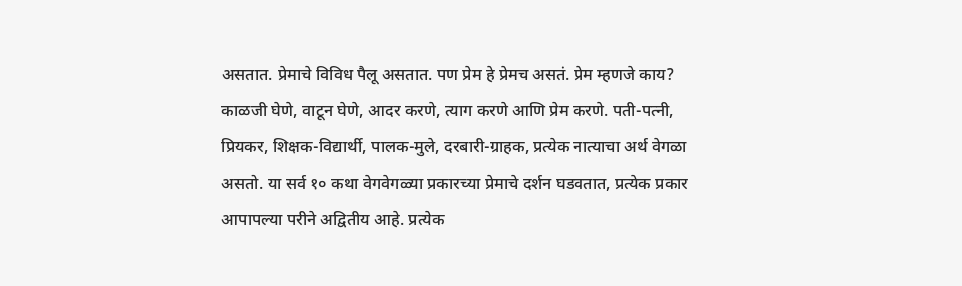असतात. प्रेमाचे विविध पैलू असतात. पण प्रेम हे प्रेमच असतं. प्रेम म्हणजे काय? काळजी घेणे, वाटून घेणे, आदर करणे, त्याग करणे आणि प्रेम करणे. पती-पत्नी, प्रियकर, शिक्षक-विद्यार्थी, पालक-मुले, दरबारी-ग्राहक, प्रत्येक नात्याचा अर्थ वेगळा असतो. या सर्व १० कथा वेगवेगळ्या प्रकारच्या प्रेमाचे दर्शन घडवतात, प्रत्येक प्रकार आपापल्या परीने अद्वितीय आहे. प्रत्येक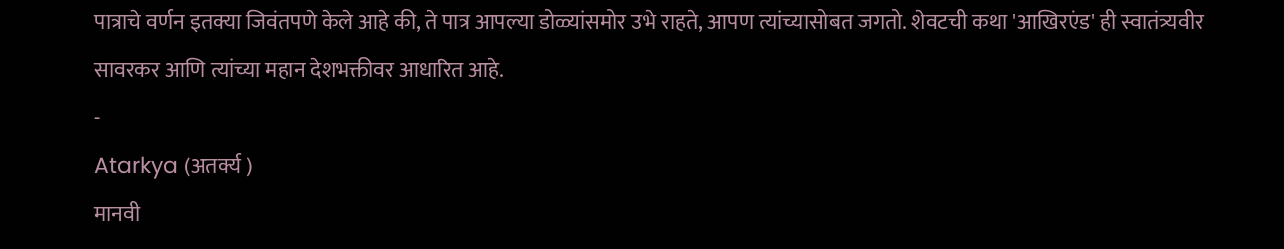पात्राचे वर्णन इतक्या जिवंतपणे केले आहे की, ते पात्र आपल्या डोळ्यांसमोर उभे राहते, आपण त्यांच्यासोबत जगतो. शेवटची कथा 'आखिरएंड' ही स्वातंत्र्यवीर सावरकर आणि त्यांच्या महान देशभक्तीवर आधारित आहे.
-
Atarkya (अतर्क्य )
मानवी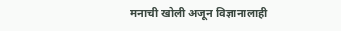मनाची खोली अजून विज्ञानालाही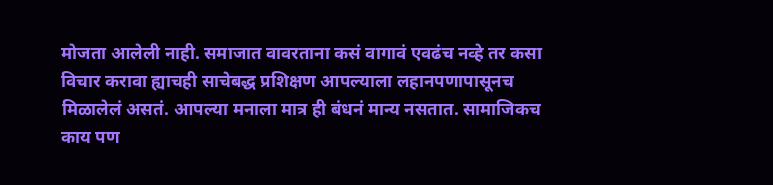मोजता आलेली नाही. समाजात वावरताना कसं वागावं एवढंच नव्हे तर कसा विचार करावा ह्याचही साचेबद्ध प्रशिक्षण आपल्याला लहानपणापासूनच मिळालेलं असतं. आपल्या मनाला मात्र ही बंधनं मान्य नसतात. सामाजिकच काय पण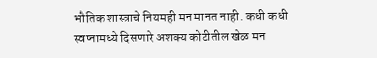भौतिक शास्त्राचे नियमही मन मानत नाही. कधी कधी स्वप्नामध्ये दिसणारे अशक्य कोटीतील खेळ मन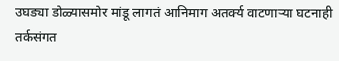उघड्या डोळ्यासमोर मांडू लागतं आनिमाग अतर्क्य वाटणाऱ्या घटनाही तर्कसंगत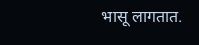भासू लागतात.